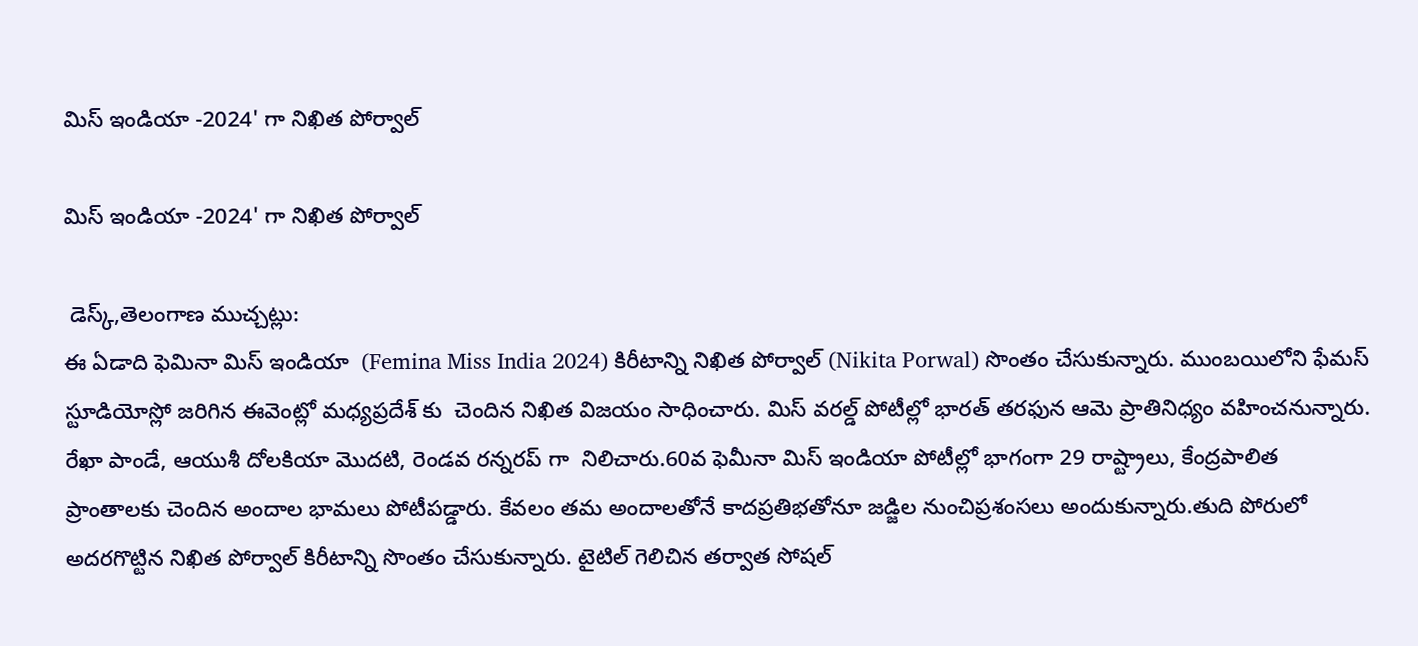మిస్ ఇండియా -2024' గా నిఖిత పోర్వాల్

మిస్ ఇండియా -2024' గా నిఖిత పోర్వాల్

 డెస్క్,తెలంగాణ ముచ్చట్లు:
ఈ ఏడాది ఫెమినా మిస్ ఇండియా  (Femina Miss India 2024) కిరీటాన్ని నిఖిత పోర్వాల్ (Nikita Porwal) సొంతం చేసుకున్నారు. ముంబయిలోని ఫేమస్ స్టూడియోస్లో జరిగిన ఈవెంట్లో మధ్యప్రదేశ్ కు  చెందిన నిఖిత విజయం సాధించారు. మిస్ వరల్డ్ పోటీల్లో భారత్ తరఫున ఆమె ప్రాతినిధ్యం వహించనున్నారు. రేఖా పాండే, ఆయుశీ దోలకియా మొదటి, రెండవ రన్నరప్ గా  నిలిచారు.60వ ఫెమీనా మిస్ ఇండియా పోటీల్లో భాగంగా 29 రాష్ట్రాలు, కేంద్రపాలిత ప్రాంతాలకు చెందిన అందాల భామలు పోటీపడ్డారు. కేవలం తమ అందాలతోనే కాదప్రతిభతోనూ జడ్జిల నుంచిప్రశంసలు అందుకున్నారు.తుది పోరులో అదరగొట్టిన నిఖిత పోర్వాల్ కిరీటాన్ని సొంతం చేసుకున్నారు. టైటిల్ గెలిచిన తర్వాత సోషల్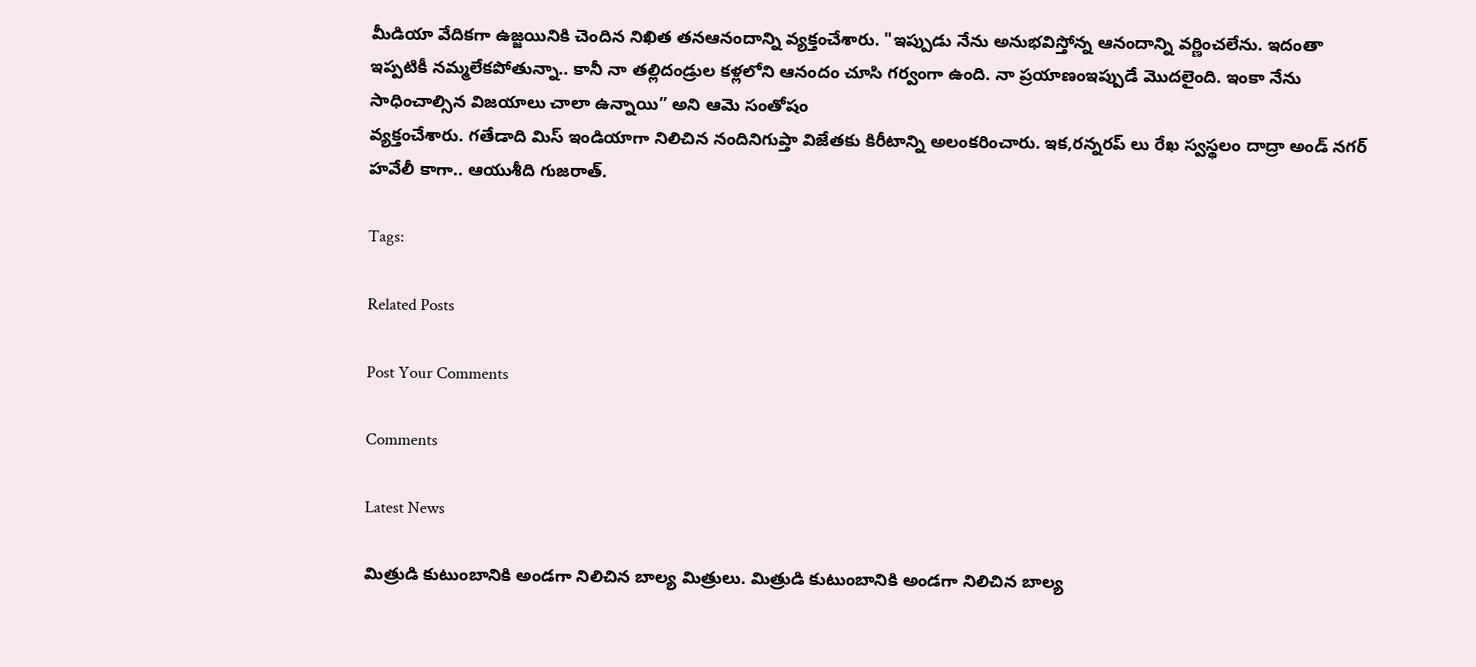మీడియా వేదికగా ఉజ్జయినికి చెందిన నిఖిత తనఆనందాన్ని వ్యక్తంచేశారు. "ఇప్పుడు నేను అనుభవిస్తోన్న ఆనందాన్ని వర్ణించలేను. ఇదంతా ఇప్పటికీ నమ్మలేకపోతున్నా.. కానీ నా తల్లిదండ్రుల కళ్లలోని ఆనందం చూసి గర్వంగా ఉంది. నా ప్రయాణంఇప్పుడే మొదలైంది. ఇంకా నేను సాధించాల్సిన విజయాలు చాలా ఉన్నాయి” అని ఆమె సంతోషం
వ్యక్తంచేశారు. గతేడాది మిస్ ఇండియాగా నిలిచిన నందినిగుప్తా విజేతకు కిరీటాన్ని అలంకరించారు. ఇక,రన్నరప్ లు రేఖ స్వస్థలం దాద్రా అండ్ నగర్ హవేలీ కాగా.. ఆయుశీది గుజరాత్.

Tags:

Related Posts

Post Your Comments

Comments

Latest News

మిత్రుడి కుటుంబానికి అండగా నిలిచిన బాల్య మిత్రులు. మిత్రుడి కుటుంబానికి అండగా నిలిచిన బాల్య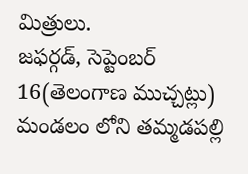మిత్రులు.
జఫర్గడ్, సెప్టెంబర్ 16(తెలంగాణ ముచ్చట్లు) మండలం లోని తమ్మడపల్లి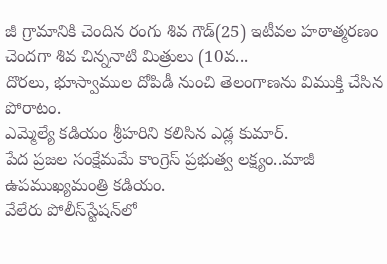జీ గ్రామానికి చెందిన రంగు శివ గౌడ్(25) ఇటీవల హఠాత్మరణం చెందగా శివ చిన్ననాటి మిత్రులు (10వ...
దొరలు, భూస్వాముల దోపిడీ నుంచి తెలంగాణను విముక్తి చేసిన పోరాటం.
ఎమ్మెల్యే కడియం శ్రీహరిని కలిసిన ఎడ్ల కుమార్.
పేద ప్రజల సంక్షేమమే కాంగ్రెస్ ప్రభుత్వ లక్ష్యం..మాజీ ఉపముఖ్యమంత్రి కడియం.
వేలేరు పోలీస్‌స్టేషన్‌లో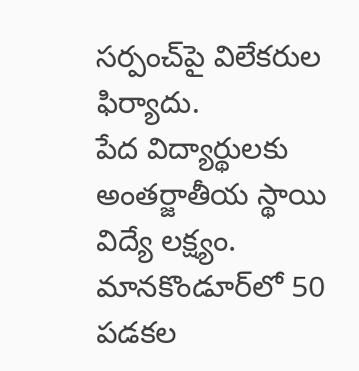సర్పంచ్‌పై విలేకరుల ఫిర్యాదు.
పేద విద్యార్థులకు అంతర్జాతీయ స్థాయి విద్యే లక్ష్యం.
మానకొండూర్‌లో 50 పడకల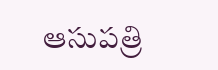ఆసుపత్రి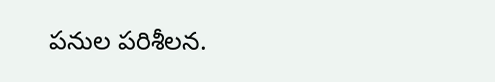పనుల పరిశీలన.